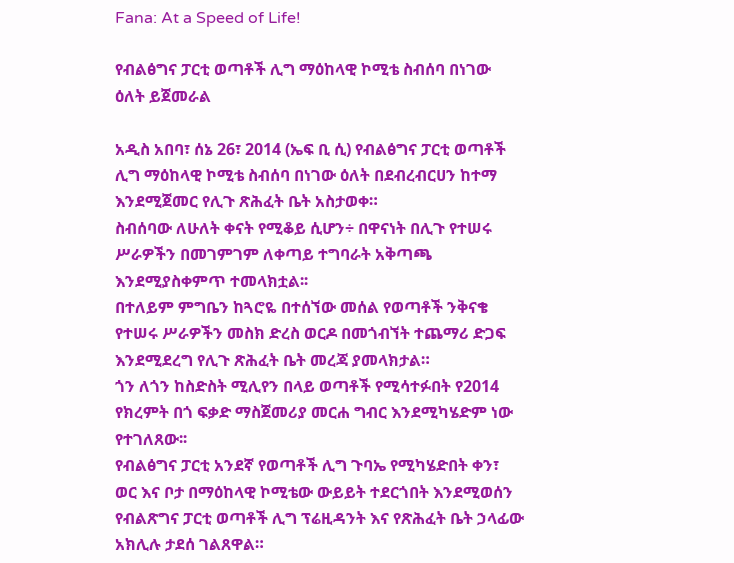Fana: At a Speed of Life!

የብልፅግና ፓርቲ ወጣቶች ሊግ ማዕከላዊ ኮሚቴ ስብሰባ በነገው ዕለት ይጀመራል

አዲስ አበባ፣ ሰኔ 26፣ 2014 (ኤፍ ቢ ሲ) የብልፅግና ፓርቲ ወጣቶች ሊግ ማዕከላዊ ኮሚቴ ስብሰባ በነገው ዕለት በደብረብርሀን ከተማ እንደሚጀመር የሊጉ ጽሕፈት ቤት አስታወቀ።
ስብሰባው ለሁለት ቀናት የሚቆይ ሲሆን÷ በዋናነት በሊጉ የተሠሩ ሥራዎችን በመገምገም ለቀጣይ ተግባራት አቅጣጫ እንደሚያስቀምጥ ተመላክቷል፡፡
በተለይም ምግቤን ከጓሮዬ በተሰኘው መሰል የወጣቶች ንቅናቄ የተሠሩ ሥራዎችን መስክ ድረስ ወርዶ በመጎብኘት ተጨማሪ ድጋፍ እንደሚደረግ የሊጉ ጽሕፈት ቤት መረጃ ያመላክታል።
ጎን ለጎን ከስድስት ሚሊየን በላይ ወጣቶች የሚሳተፉበት የ2014 የክረምት በጎ ፍቃድ ማስጀመሪያ መርሐ ግብር እንደሚካሄድም ነው የተገለጸው፡፡
የብልፅግና ፓርቲ አንደኛ የወጣቶች ሊግ ጉባኤ የሚካሄድበት ቀን፣ ወር እና ቦታ በማዕከላዊ ኮሚቴው ውይይት ተደርጎበት እንደሚወሰን የብልጽግና ፓርቲ ወጣቶች ሊግ ፕሬዚዳንት እና የጽሕፈት ቤት ኃላፊው አክሊሉ ታደሰ ገልጸዋል።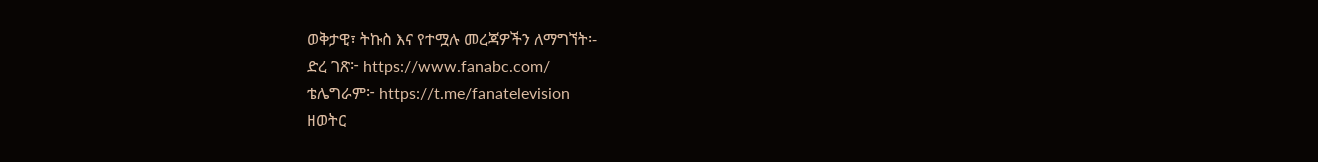ወቅታዊ፣ ትኩስ እና የተሟሉ መረጃዎችን ለማግኘት፡-
ድረ ገጽ፦ https://www.fanabc.com/
ቴሌግራም፦ https://t.me/fanatelevision
ዘወትር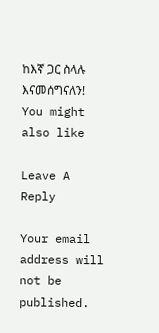ከእኛ ጋር ስላሉ እናመሰግናለን!
You might also like

Leave A Reply

Your email address will not be published.